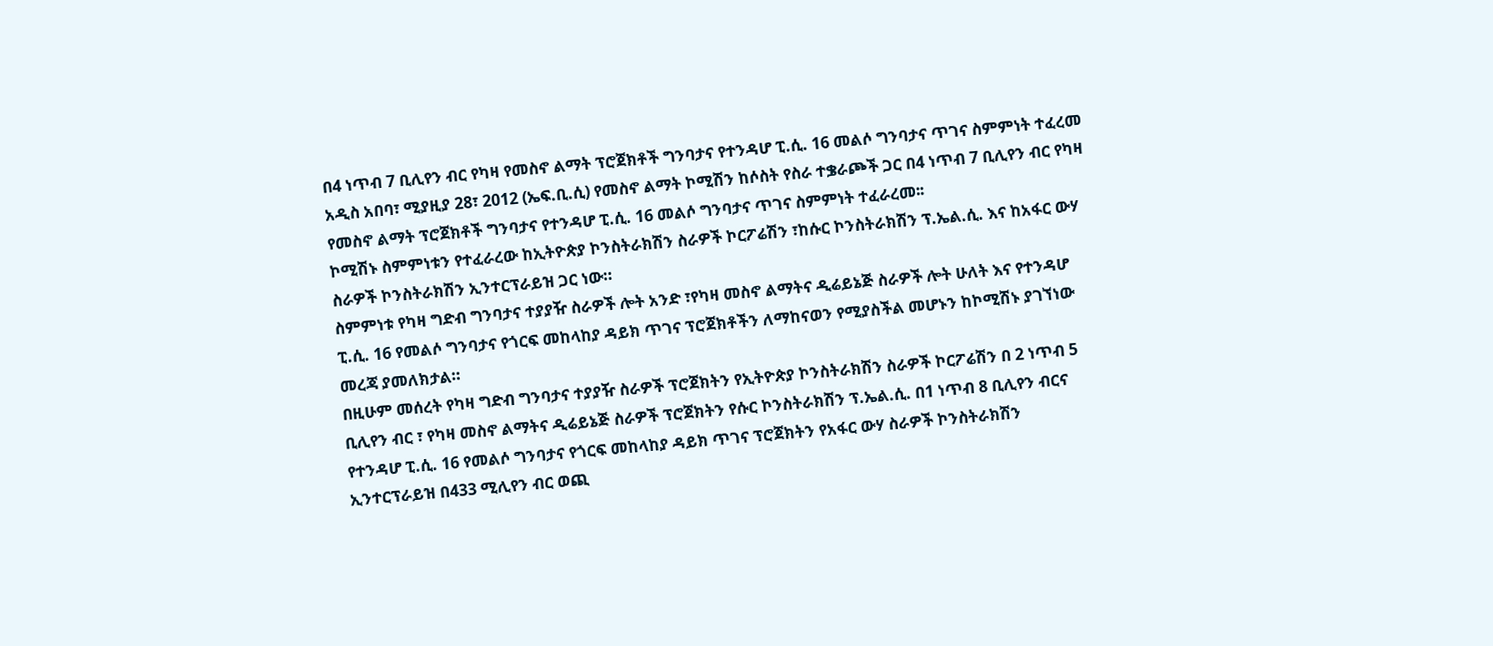በ4 ነጥብ 7 ቢሊየን ብር የካዛ የመስኖ ልማት ፕሮጀክቶች ግንባታና የተንዳሆ ፒ.ሲ. 16 መልሶ ግንባታና ጥገና ስምምነት ተፈረመ
አዲስ አበባ፣ ሚያዚያ 28፣ 2012 (ኤፍ.ቢ.ሲ) የመስኖ ልማት ኮሚሽን ከሶስት የስራ ተቌራጮች ጋር በ4 ነጥብ 7 ቢሊየን ብር የካዛ የመስኖ ልማት ፕሮጀክቶች ግንባታና የተንዳሆ ፒ.ሲ. 16 መልሶ ግንባታና ጥገና ስምምነት ተፈራረመ፡፡
ኮሚሽኑ ስምምነቱን የተፈራረው ከኢትዮጵያ ኮንስትራክሽን ስራዎች ኮርፖሬሽን ፣ከሱር ኮንስትራክሽን ፕ.ኤል.ሲ. እና ከአፋር ውሃ ስራዎች ኮንስትራክሽን ኢንተርፕራይዝ ጋር ነው።
ስምምነቱ የካዛ ግድብ ግንባታና ተያያዥ ስራዎች ሎት አንድ ፣የካዛ መስኖ ልማትና ዲሬይኔጅ ስራዎች ሎት ሁለት እና የተንዳሆ ፒ.ሲ. 16 የመልሶ ግንባታና የጎርፍ መከላከያ ዳይክ ጥገና ፕሮጀክቶችን ለማከናወን የሚያስችል መሆኑን ከኮሚሽኑ ያገኘነው መረጃ ያመለክታል።
በዚሁም መሰረት የካዛ ግድብ ግንባታና ተያያዥ ስራዎች ፕሮጀክትን የኢትዮጵያ ኮንስትራክሽን ስራዎች ኮርፖሬሽን በ 2 ነጥብ 5 ቢሊየን ብር ፣ የካዛ መስኖ ልማትና ዲሬይኔጅ ስራዎች ፕሮጀክትን የሱር ኮንስትራክሽን ፕ.ኤል.ሲ. በ1 ነጥብ 8 ቢሊየን ብርና የተንዳሆ ፒ.ሲ. 16 የመልሶ ግንባታና የጎርፍ መከላከያ ዳይክ ጥገና ፕሮጀክትን የአፋር ውሃ ስራዎች ኮንስትራክሽን ኢንተርፕራይዝ በ433 ሚሊየን ብር ወጪ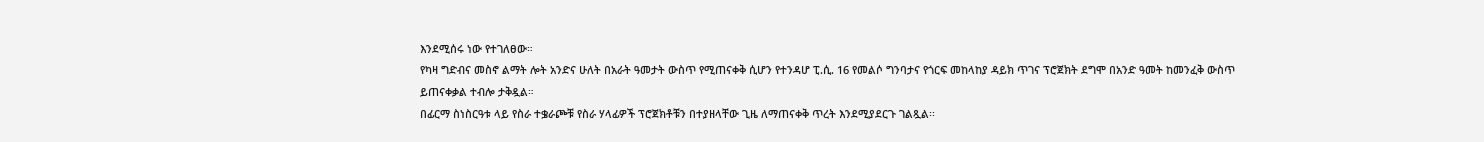እንደሚሰሩ ነው የተገለፀው።
የካዛ ግድብና መስኖ ልማት ሎት አንድና ሁለት በአራት ዓመታት ውስጥ የሚጠናቀቅ ሲሆን የተንዳሆ ፒ.ሲ. 16 የመልሶ ግንባታና የጎርፍ መከላከያ ዳይክ ጥገና ፕሮጀክት ደግሞ በአንድ ዓመት ከመንፈቅ ውስጥ ይጠናቀቃል ተብሎ ታቅዷል።
በፊርማ ስነስርዓቱ ላይ የስራ ተቌራጮቹ የስራ ሃላፊዎች ፕሮጀክቶቹን በተያዘላቸው ጊዜ ለማጠናቀቅ ጥረት እንደሚያደርጉ ገልጿል፡፡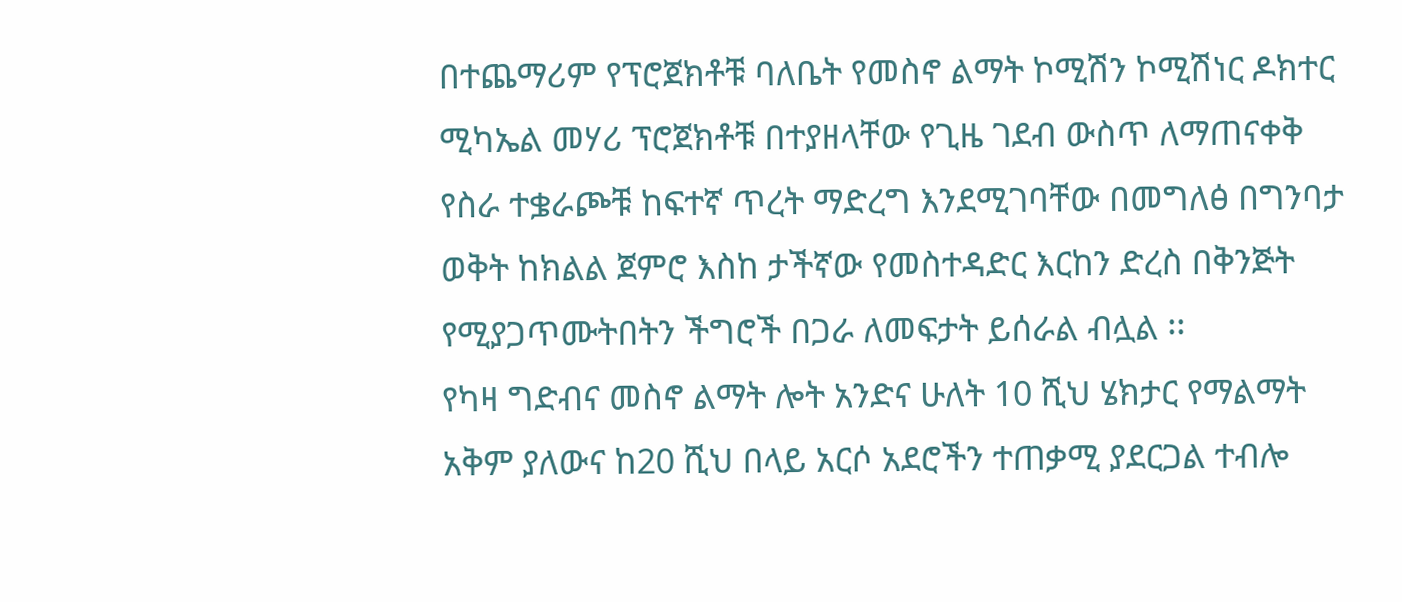በተጨማሪም የፕሮጀክቶቹ ባለቤት የመስኖ ልማት ኮሚሽን ኮሚሽነር ዶክተር ሚካኤል መሃሪ ፕሮጀክቶቹ በተያዘላቸው የጊዜ ገደብ ውስጥ ለማጠናቀቅ የስራ ተቌራጮቹ ከፍተኛ ጥረት ማድረግ እንደሚገባቸው በመግለፅ በግንባታ ወቅት ከክልል ጀምሮ እስከ ታችኛው የመስተዳድር እርከን ድረስ በቅንጅት የሚያጋጥሙትበትን ችግሮች በጋራ ለመፍታት ይሰራል ብሏል ፡፡
የካዛ ግድብና መስኖ ልማት ሎት አንድና ሁለት 10 ሺህ ሄክታር የማልማት አቅም ያለውና ከ20 ሺህ በላይ አርሶ አደሮችን ተጠቃሚ ያደርጋል ተብሎ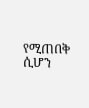የሚጠበቅ ሲሆን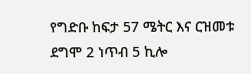የግድቡ ከፍታ 57 ሜትር እና ርዝመቱ ደግሞ 2 ነጥብ 5 ኪሎ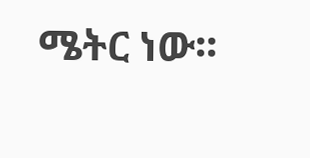ሜትር ነው፡፡